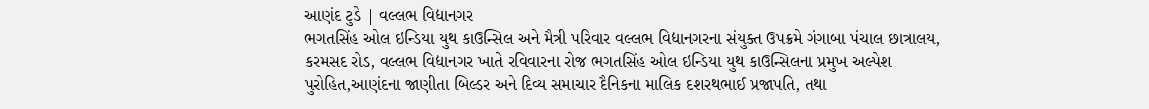આણંદ ટુડે | વલ્લભ વિદ્યાનગર
ભગતસિંહ ઓલ ઇન્ડિયા યુથ કાઉન્સિલ અને મૈત્રી પરિવાર વલ્લભ વિદ્યાનગરના સંયુક્ત ઉપક્રમે ગંગાબા પંચાલ છાત્રાલય, કરમસદ રોડ, વલ્લભ વિદ્યાનગર ખાતે રવિવારના રોજ ભગતસિંહ ઓલ ઇન્ડિયા યુથ કાઉન્સિલના પ્રમુખ અલ્પેશ પુરોહિત,આણંદના જાણીતા બિલ્ડર અને દિવ્ય સમાચાર દૈનિકના માલિક દશરથભાઈ પ્રજાપતિ, તથા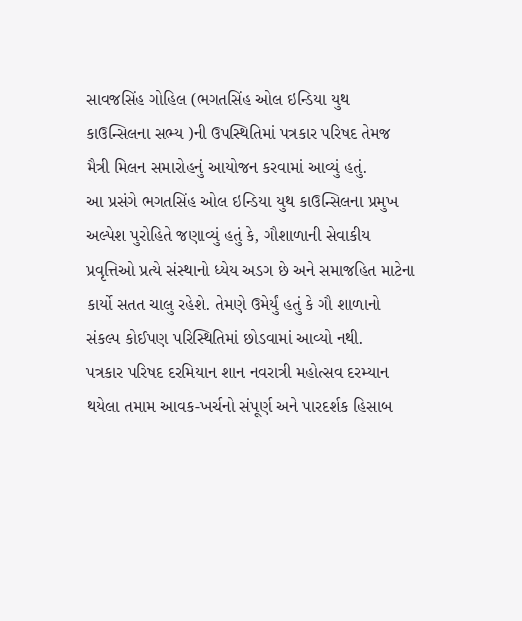સાવજસિંહ ગોહિલ (ભગતસિંહ ઓલ ઇન્ડિયા યુથ કાઉન્સિલના સભ્ય )ની ઉપસ્થિતિમાં પત્રકાર પરિષદ તેમજ મૈત્રી મિલન સમારોહનું આયોજન કરવામાં આવ્યું હતું.
આ પ્રસંગે ભગતસિંહ ઓલ ઇન્ડિયા યુથ કાઉન્સિલના પ્રમુખ અલ્પેશ પુરોહિતે જણાવ્યું હતું કે, ગૌશાળાની સેવાકીય પ્રવૃત્તિઓ પ્રત્યે સંસ્થાનો ધ્યેય અડગ છે અને સમાજહિત માટેના કાર્યો સતત ચાલુ રહેશે. તેમણે ઉમેર્યું હતું કે ગૌ શાળાનો સંકલ્પ કોઈપણ પરિસ્થિતિમાં છોડવામાં આવ્યો નથી.
પત્રકાર પરિષદ દરમિયાન શાન નવરાત્રી મહોત્સવ દરમ્યાન થયેલા તમામ આવક-ખર્ચનો સંપૂર્ણ અને પારદર્શક હિસાબ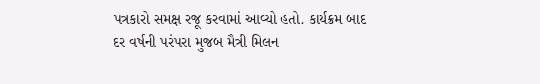પત્રકારો સમક્ષ રજૂ કરવામાં આવ્યો હતો. કાર્યક્રમ બાદ દર વર્ષની પરંપરા મુજબ મૈત્રી મિલન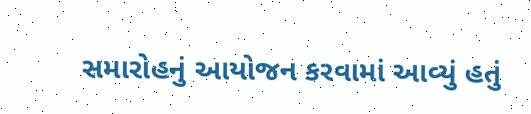સમારોહનું આયોજન કરવામાં આવ્યું હતું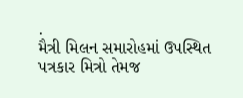.
મૈત્રી મિલન સમારોહમાં ઉપસ્થિત પત્રકાર મિત્રો તેમજ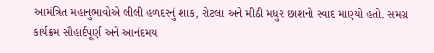આમંત્રિત મહાનુભાવોએ લીલી હળદરનું શાક, રોટલા અને મીઠી મધુર છાશનો સ્વાદ માણ્યો હતો. સમગ્ર કાર્યક્રમ સૌહાર્દપૂર્ણ અને આનંદમય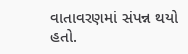વાતાવરણમાં સંપન્ન થયો હતો.